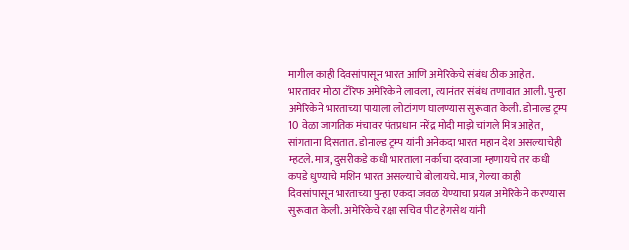मागील काही दिवसांपासून भारत आणि अमेरिकेचे संबंध ठीक आहेत. भारतावर मोठा टॅरिफ अमेरिकेने लावला, त्यानंतर संबंध तणावात आली. पुन्हा अमेरिकेने भारताच्या पायाला लोटांगण घालण्यास सुरूवात केली. डोनाल्ड ट्रम्प 10 वेळा जागतिक मंचावर पंतप्रधान नरेंद्र मोदी माझे चांगले मित्र आहेत, सांगताना दिसतात. डोनाल्ड ट्रम्प यांनी अनेकदा भारत महान देश असल्याचेही म्हटले. मात्र, दुसरीकडे कधी भारताला नर्काचा दरवाजा म्हणायचे तर कधी कपडे धुण्याचे मशिन भारत असल्याचे बोलायचे. मात्र, गेल्या काही दिवसांपासून भारताच्या पुन्हा एकदा जवळ येण्याचा प्रयत्न अमेरिकेने करण्यास सुरूवात केली. अमेरिकेचे रक्षा सचिव पीट हेगसेथ यांनी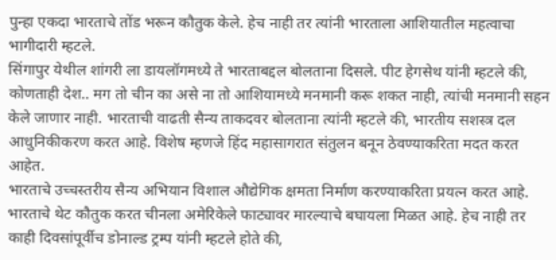पुन्हा एकदा भारताचे तोंड भरून कौतुक केले. हेच नाही तर त्यांनी भारताला आशियातील महत्वाचा भागीदारी म्हटले.
सिंगापुर येथील शांगरी ला डायलॉगमध्ये ते भारताबद्दल बोलताना दिसले. पीट हेगसेथ यांनी म्हटले की, कोणताही देश.. मग तो चीन का असे ना तो आशियामध्ये मनमानी करू शकत नाही, त्यांची मनमानी सहन केले जाणार नाही. भारताची वाढती सैन्य ताकदवर बोलताना त्यांनी म्हटले की, भारतीय सशस्त्र दल आधुनिकीकरण करत आहे. विशेष म्हणजे हिंद महासागरात संतुलन बनून ठेवण्याकरिता मदत करत आहेत.
भारताचे उच्चस्तरीय सैन्य अभियान विशाल औद्येगिक क्षमता निर्माण करण्याकरिता प्रयत्न करत आहे. भारताचे थेट कौतुक करत चीनला अमेरिकेले फाट्यावर मारल्याचे बघायला मिळत आहे. हेच नाही तर काही दिवसांपूर्वीच डोनाल्ड ट्रम्प यांनी म्हटले होते की,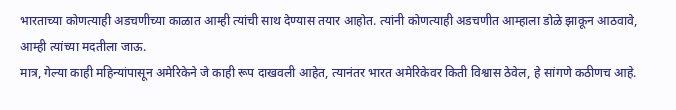भारताच्या कोणत्याही अडचणीच्या काळात आम्ही त्यांची साथ देण्यास तयार आहोत. त्यांनी कोणत्याही अडचणीत आम्हाला डोळे झाकून आठवावे, आम्ही त्यांच्या मदतीला जाऊ.
मात्र, गेल्या काही महिन्यांपासून अमेरिकेने जे काही रूप दाखवली आहेत, त्यानंतर भारत अमेरिकेवर किती विश्वास ठेवेल, हे सांगणे कठीणच आहे.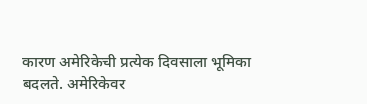कारण अमेरिकेची प्रत्येक दिवसाला भूमिका बदलते. अमेरिकेवर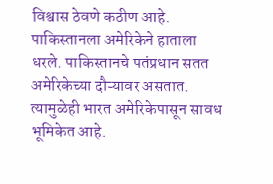विश्वास ठेवणे कठीण आहे. पाकिस्तानला अमेरिकेने हाताला धरले. पाकिस्तानचे पतंप्रधान सतत अमेरिकेच्या दौऱ्यावर असतात. त्यामुळेही भारत अमेरिकेपासून सावध भूमिकेत आहे.